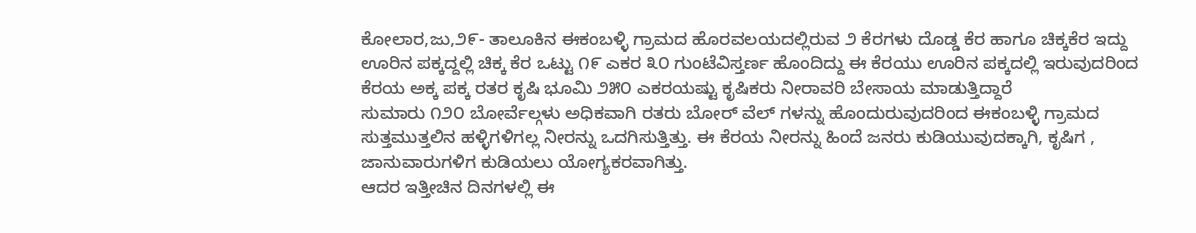ಕೋಲಾರ,ಜು,೨೯- ತಾಲೂಕಿನ ಈಕಂಬಳ್ಳಿ ಗ್ರಾಮದ ಹೊರವಲಯದಲ್ಲಿರುವ ೨ ಕೆರಗಳು ದೊಡ್ಡ ಕೆರ ಹಾಗೂ ಚಿಕ್ಕಕೆರ ಇದ್ದು ಊರಿನ ಪಕ್ಕದ್ದಲ್ಲಿ ಚಿಕ್ಕ ಕೆರ ಒಟ್ಟು ೧೯ ಎಕರ ೩೦ ಗುಂಟೆವಿಸ್ತರ್ಣ ಹೊಂದಿದ್ದು ಈ ಕೆರಯು ಊರಿನ ಪಕ್ಕದಲ್ಲಿ ಇರುವುದರಿಂದ ಕೆರಯ ಅಕ್ಕ ಪಕ್ಕ ರತರ ಕೃಷಿ ಭೂಮಿ ೨೫೦ ಎಕರಯಷ್ಟು ಕೃಷಿಕರು ನೀರಾವರಿ ಬೇಸಾಯ ಮಾಡುತ್ತಿದ್ದಾರೆ
ಸುಮಾರು ೧೨೦ ಬೋರ್ವೆಲ್ಗಳು ಅಧಿಕವಾಗಿ ರತರು ಬೋರ್ ವೆಲ್ ಗಳನ್ನು ಹೊಂದುರುವುದರಿಂದ ಈಕಂಬಳ್ಳಿ ಗ್ರಾಮದ ಸುತ್ತಮುತ್ತಲಿನ ಹಳ್ಳಿಗಳಿಗಲ್ಲ ನೀರನ್ನು ಒದಗಿಸುತ್ತಿತ್ತು. ಈ ಕೆರಯ ನೀರನ್ನು ಹಿಂದೆ ಜನರು ಕುಡಿಯುವುದಕ್ಕಾಗಿ, ಕೃಷಿಗ , ಜಾನುವಾರುಗಳಿಗ ಕುಡಿಯಲು ಯೋಗ್ಯಕರವಾಗಿತ್ತು.
ಆದರ ಇತ್ತೀಚಿನ ದಿನಗಳಲ್ಲಿ ಈ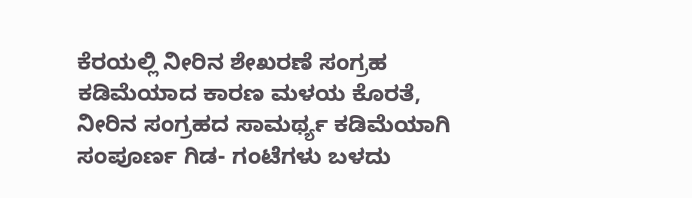ಕೆರಯಲ್ಲಿ ನೀರಿನ ಶೇಖರಣೆ ಸಂಗ್ರಹ ಕಡಿಮೆಯಾದ ಕಾರಣ ಮಳಯ ಕೊರತೆ, ನೀರಿನ ಸಂಗ್ರಹದ ಸಾಮರ್ಥ್ಯ ಕಡಿಮೆಯಾಗಿ ಸಂಪೂರ್ಣ ಗಿಡ- ಗಂಟೆಗಳು ಬಳದು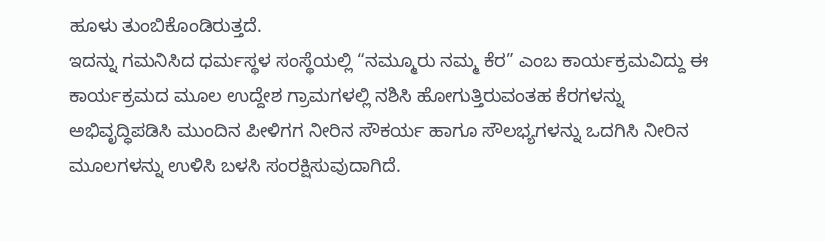ಹೂಳು ತುಂಬಿಕೊಂಡಿರುತ್ತದೆ.
ಇದನ್ನು ಗಮನಿಸಿದ ಧರ್ಮಸ್ಥಳ ಸಂಸ್ಥೆಯಲ್ಲಿ “ನಮ್ಮೂರು ನಮ್ಮ ಕೆರ” ಎಂಬ ಕಾರ್ಯಕ್ರಮವಿದ್ದು ಈ ಕಾರ್ಯಕ್ರಮದ ಮೂಲ ಉದ್ದೇಶ ಗ್ರಾಮಗಳಲ್ಲಿ ನಶಿಸಿ ಹೋಗುತ್ತಿರುವಂತಹ ಕೆರಗಳನ್ನು ಅಭಿವೃದ್ಧಿಪಡಿಸಿ ಮುಂದಿನ ಪೀಳಿಗಗ ನೀರಿನ ಸೌಕರ್ಯ ಹಾಗೂ ಸೌಲಭ್ಯಗಳನ್ನು ಒದಗಿಸಿ ನೀರಿನ ಮೂಲಗಳನ್ನು ಉಳಿಸಿ ಬಳಸಿ ಸಂರಕ್ಷಿಸುವುದಾಗಿದೆ.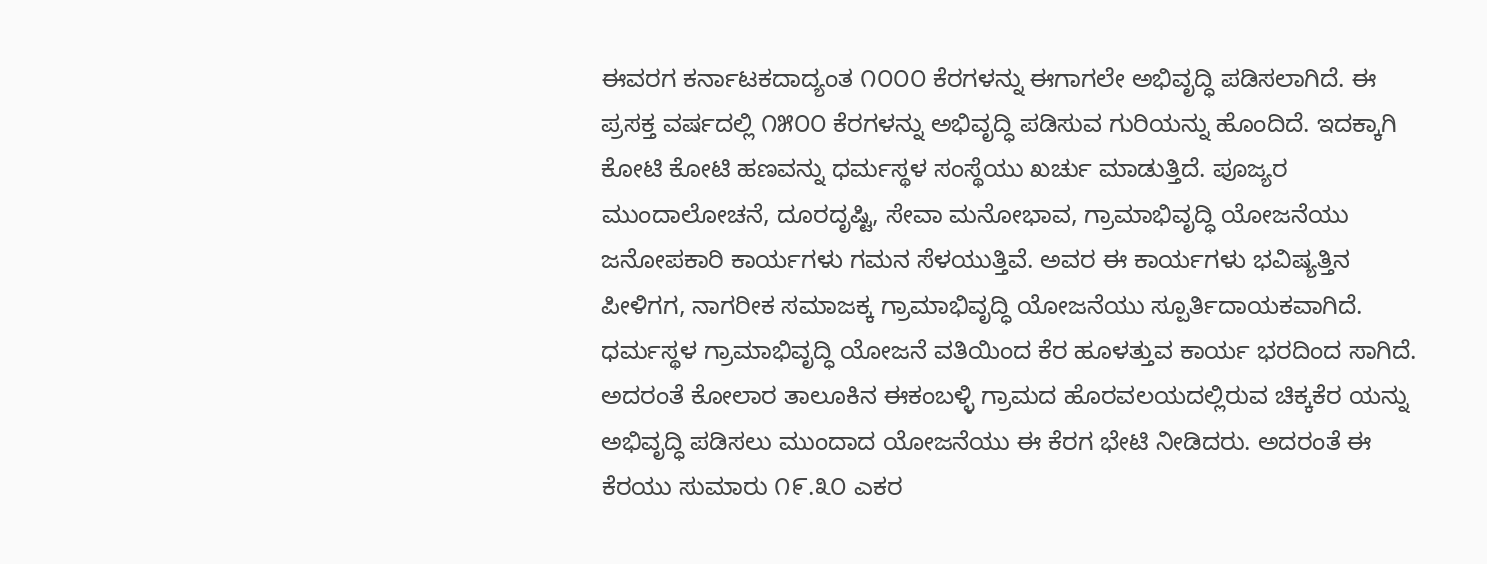ಈವರಗ ಕರ್ನಾಟಕದಾದ್ಯಂತ ೧೦೦೦ ಕೆರಗಳನ್ನು ಈಗಾಗಲೇ ಅಭಿವೃದ್ಧಿ ಪಡಿಸಲಾಗಿದೆ. ಈ ಪ್ರಸಕ್ತ ವರ್ಷದಲ್ಲಿ ೧೫೦೦ ಕೆರಗಳನ್ನು ಅಭಿವೃದ್ಧಿ ಪಡಿಸುವ ಗುರಿಯನ್ನು ಹೊಂದಿದೆ. ಇದಕ್ಕಾಗಿ ಕೋಟಿ ಕೋಟಿ ಹಣವನ್ನು ಧರ್ಮಸ್ಥಳ ಸಂಸ್ಥೆಯು ಖರ್ಚು ಮಾಡುತ್ತಿದೆ. ಪೂಜ್ಯರ ಮುಂದಾಲೋಚನೆ, ದೂರದೃಷ್ಟಿ, ಸೇವಾ ಮನೋಭಾವ, ಗ್ರಾಮಾಭಿವೃದ್ಧಿ ಯೋಜನೆಯು ಜನೋಪಕಾರಿ ಕಾರ್ಯಗಳು ಗಮನ ಸೆಳಯುತ್ತಿವೆ. ಅವರ ಈ ಕಾರ್ಯಗಳು ಭವಿಷ್ಯತ್ತಿನ ಪೀಳಿಗಗ, ನಾಗರೀಕ ಸಮಾಜಕ್ಕ ಗ್ರಾಮಾಭಿವೃದ್ಧಿ ಯೋಜನೆಯು ಸ್ಪೂರ್ತಿದಾಯಕವಾಗಿದೆ. ಧರ್ಮಸ್ಥಳ ಗ್ರಾಮಾಭಿವೃದ್ಧಿ ಯೋಜನೆ ವತಿಯಿಂದ ಕೆರ ಹೂಳತ್ತುವ ಕಾರ್ಯ ಭರದಿಂದ ಸಾಗಿದೆ.
ಅದರಂತೆ ಕೋಲಾರ ತಾಲೂಕಿನ ಈಕಂಬಳ್ಳಿ ಗ್ರಾಮದ ಹೊರವಲಯದಲ್ಲಿರುವ ಚಿಕ್ಕಕೆರ ಯನ್ನು ಅಭಿವೃದ್ಧಿ ಪಡಿಸಲು ಮುಂದಾದ ಯೋಜನೆಯು ಈ ಕೆರಗ ಭೇಟಿ ನೀಡಿದರು. ಅದರಂತೆ ಈ ಕೆರಯು ಸುಮಾರು ೧೯.೩೦ ಎಕರ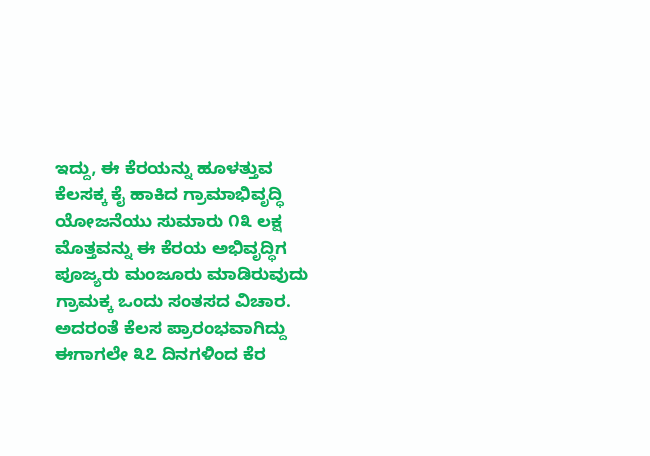ಇದ್ದು, ಈ ಕೆರಯನ್ನು ಹೂಳತ್ತುವ ಕೆಲಸಕ್ಕ ಕೈ ಹಾಕಿದ ಗ್ರಾಮಾಭಿವೃದ್ಧಿ ಯೋಜನೆಯು ಸುಮಾರು ೧೩ ಲಕ್ಷ ಮೊತ್ತವನ್ನು ಈ ಕೆರಯ ಅಭಿವೃದ್ಧಿಗ ಪೂಜ್ಯರು ಮಂಜೂರು ಮಾಡಿರುವುದು ಗ್ರಾಮಕ್ಕ ಒಂದು ಸಂತಸದ ವಿಚಾರ. ಅದರಂತೆ ಕೆಲಸ ಪ್ರಾರಂಭವಾಗಿದ್ದು ಈಗಾಗಲೇ ೩೭ ದಿನಗಳಿಂದ ಕೆರ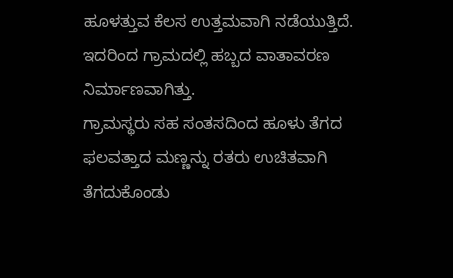ಹೂಳತ್ತುವ ಕೆಲಸ ಉತ್ತಮವಾಗಿ ನಡೆಯುತ್ತಿದೆ. ಇದರಿಂದ ಗ್ರಾಮದಲ್ಲಿ ಹಬ್ಬದ ವಾತಾವರಣ ನಿರ್ಮಾಣವಾಗಿತ್ತು.
ಗ್ರಾಮಸ್ಥರು ಸಹ ಸಂತಸದಿಂದ ಹೂಳು ತೆಗದ ಫಲವತ್ತಾದ ಮಣ್ಣನ್ನು ರತರು ಉಚಿತವಾಗಿ ತೆಗದುಕೊಂಡು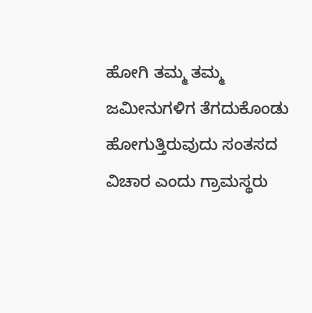ಹೋಗಿ ತಮ್ಮ ತಮ್ಮ ಜಮೀನುಗಳಿಗ ತೆಗದುಕೊಂಡು ಹೋಗುತ್ತಿರುವುದು ಸಂತಸದ ವಿಚಾರ ಎಂದು ಗ್ರಾಮಸ್ಥರು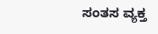ಸಂತಸ ವ್ಯಕ್ತ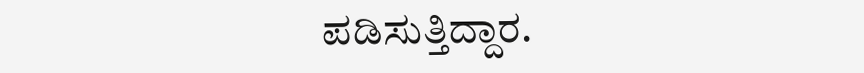ಪಡಿಸುತ್ತಿದ್ದಾರ.